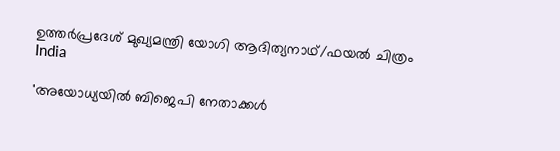ഉത്തര്‍പ്രദേശ് മുഖ്യമന്ത്രി യോഗി ആദിത്യനാഥ്/ഫയല്‍ ചിത്രം
India

'അയോധ്യയില്‍ ബിജെപി നേതാക്കള്‍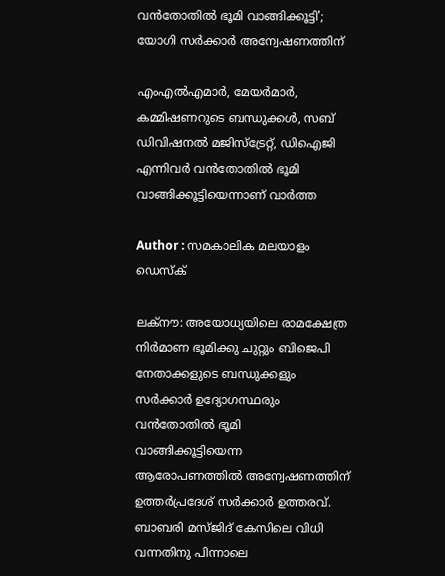വന്‍തോതില്‍ ഭൂമി വാങ്ങിക്കൂട്ടി'; യോഗി സര്‍ക്കാര്‍ അന്വേഷണത്തിന്

എംഎല്‍എമാര്‍, മേയര്‍മാര്‍, കമ്മിഷണറുടെ ബന്ധുക്കള്‍, സബ് ഡിവിഷനല്‍ മജിസ്‌ട്രേറ്റ്, ഡിഐജി എന്നിവര്‍ വന്‍തോതില്‍ ഭൂമി വാങ്ങിക്കൂട്ടിയെന്നാണ് വാര്‍ത്ത

Author : സമകാലിക മലയാളം ഡെസ്ക്

ലക്‌നൗ: അയോധ്യയിലെ രാമക്ഷേത്ര നിര്‍മാണ ഭൂമിക്കു ചുറ്റും ബിജെപി നേതാക്കളുടെ ബന്ധുക്കളും സര്‍ക്കാര്‍ ഉദ്യോഗസ്ഥരും വന്‍തോതില്‍ ഭൂമി വാങ്ങിക്കൂട്ടിയെന്ന ആരോപണത്തില്‍ അന്വേഷണത്തിന് ഉത്തര്‍പ്രദേശ് സര്‍ക്കാര്‍ ഉത്തരവ്. ബാബരി മസ്ജിദ് കേസിലെ വിധി വന്നതിനു പിന്നാലെ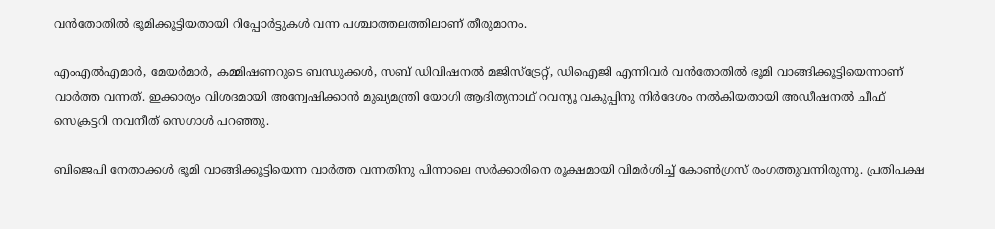വന്‍തോതില്‍ ഭൂമിക്കൂട്ടിയതായി റിപ്പോര്‍ട്ടുകള്‍ വന്ന പശ്ചാത്തലത്തിലാണ് തീരുമാനം.

എംഎല്‍എമാര്‍, മേയര്‍മാര്‍, കമ്മിഷണറുടെ ബന്ധുക്കള്‍, സബ് ഡിവിഷനല്‍ മജിസ്‌ട്രേറ്റ്, ഡിഐജി എന്നിവര്‍ വന്‍തോതില്‍ ഭൂമി വാങ്ങിക്കൂട്ടിയെന്നാണ് വാര്‍ത്ത വന്നത്. ഇക്കാര്യം വിശദമായി അന്വേഷിക്കാന്‍ മുഖ്യമന്ത്രി യോഗി ആദിത്യനാഥ് റവന്യൂ വകുപ്പിനു നിര്‍ദേശം നല്‍കിയതായി അഡീഷനല്‍ ചീഫ് സെക്രട്ടറി നവനീത് സെഗാള്‍ പറഞ്ഞു.

ബിജെപി നേതാക്കള്‍ ഭൂമി വാങ്ങിക്കൂട്ടിയെന്ന വാര്‍ത്ത വന്നതിനു പിന്നാലെ സര്‍ക്കാരിനെ രൂക്ഷമായി വിമര്‍ശിച്ച് കോണ്‍ഗ്രസ് രംഗത്തുവന്നിരുന്നു. പ്രതിപക്ഷ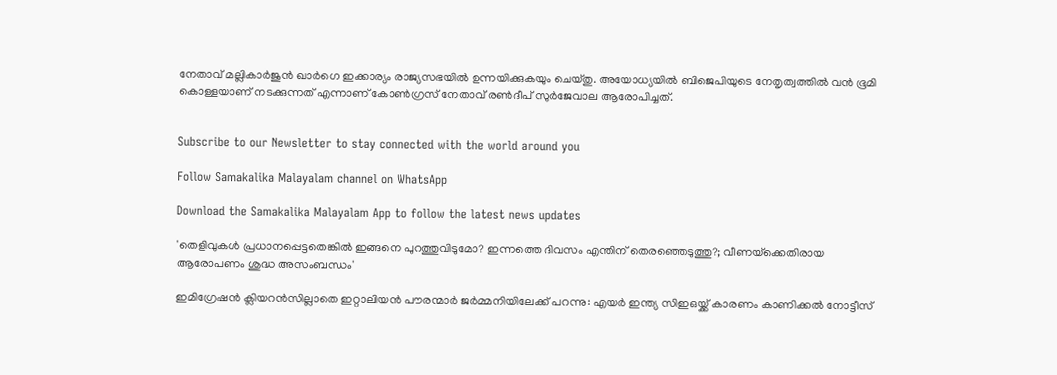നേതാവ് മല്ലികാര്‍ജുന്‍ ഖാര്‍ഗെ ഇക്കാര്യം രാജ്യസഭയില്‍ ഉന്നയിക്കുകയും ചെയ്തു. അയോധ്യയില്‍ ബിജെപിയുടെ നേതൃത്വത്തില്‍ വന്‍ ഭൂമി കൊള്ളയാണ് നടക്കുന്നത് എന്നാണ് കോണ്‍ഗ്രസ് നേതാവ് രണ്‍ദീപ് സുര്‍ജേവാല ആരോപിച്ചത്.


Subscribe to our Newsletter to stay connected with the world around you

Follow Samakalika Malayalam channel on WhatsApp

Download the Samakalika Malayalam App to follow the latest news updates

'തെളിവുകള്‍ പ്രധാനപ്പെട്ടതെങ്കില്‍ ഇങ്ങനെ പുറത്തുവിടുമോ? ഇന്നത്തെ ദിവസം എന്തിന് തെരഞ്ഞെടുത്തു?; വീണയ്‌ക്കെതിരായ ആരോപണം ശുദ്ധ അസംബന്ധം'

ഇമിഗ്രേഷൻ ക്ലിയറൻസില്ലാതെ ഇറ്റാലിയൻ പൗരന്മാർ ജർമ്മനിയിലേക്ക് പറന്നു: എയർ ഇന്ത്യ സിഇഒയ്ക്ക് കാരണം കാണിക്കൽ നോട്ടീസ്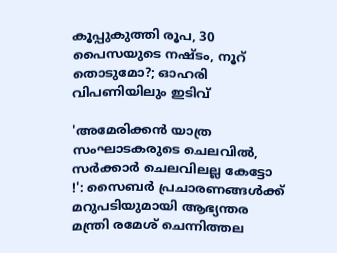കൂപ്പുകുത്തി രൂപ, 30 പൈസയുടെ നഷ്ടം, നൂറ് തൊടുമോ?; ഓഹരി വിപണിയിലും ഇടിവ്

'അമേരിക്കൻ യാത്ര സംഘാടകരുടെ ചെലവിൽ, സർക്കാർ ചെലവിലല്ല കേട്ടോ !': സൈബർ പ്രചാരണങ്ങൾക്ക് മറുപടിയുമായി ആഭ്യന്തര മന്ത്രി രമേശ് ചെന്നിത്തല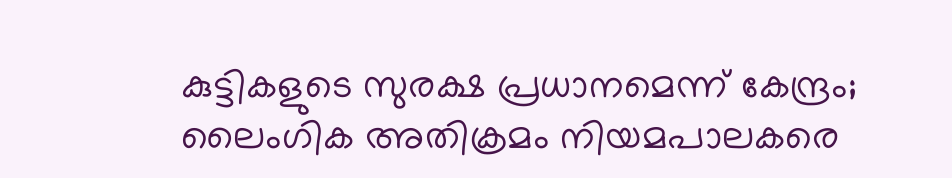കുട്ടികളുടെ സുരക്ഷ പ്രധാനമെന്ന് കേന്ദ്രം; ലൈംഗിക അതിക്രമം നിയമപാലകരെ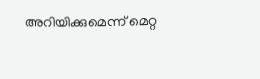അറിയിക്കുമെന്ന് മെറ്റ